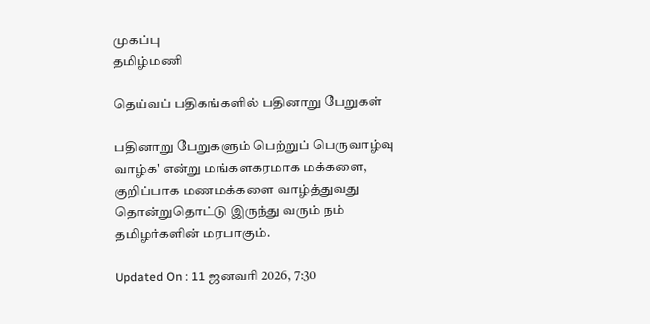முகப்பு
தமிழ்மணி

தெய்வப் பதிகங்களில் பதினாறு பேறுகள்

பதினாறு பேறுகளும் பெற்றுப் பெருவாழ்வு வாழ்க' என்று மங்களகரமாக மக்களை, குறிப்பாக மணமக்களை வாழ்த்துவது தொன்றுதொட்டு இருந்து வரும் நம் தமிழர்களின் மரபாகும்.

Updated On : 11 ஜனவரி 2026, 7:30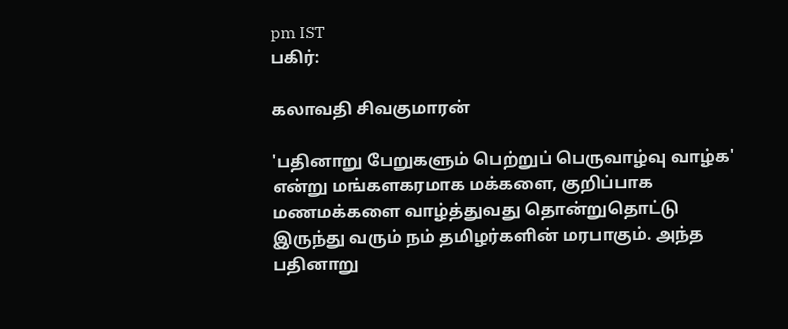pm IST
பகிர்:

கலாவதி சிவகுமாரன்

'பதினாறு பேறுகளும் பெற்றுப் பெருவாழ்வு வாழ்க' என்று மங்களகரமாக மக்களை, குறிப்பாக மணமக்களை வாழ்த்துவது தொன்றுதொட்டு இருந்து வரும் நம் தமிழர்களின் மரபாகும். அந்த பதினாறு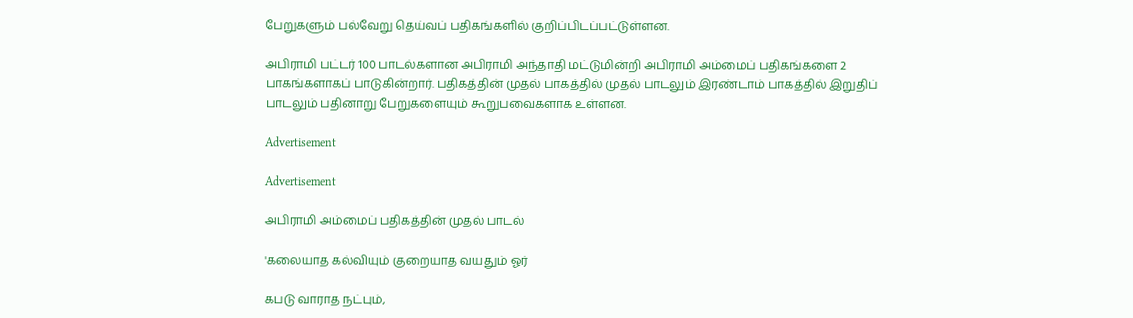பேறுகளும் பல்வேறு தெய்வப் பதிகங்களில் குறிப்பிடப்பட்டுள்ளன.

அபிராமி பட்டர் 100 பாடல்களான அபிராமி அந்தாதி மட்டுமின்றி அபிராமி அம்மைப் பதிகங்களை 2 பாகங்களாகப் பாடுகின்றார். பதிகத்தின் முதல் பாகத்தில் முதல் பாடலும் இரண்டாம் பாகத்தில் இறுதிப் பாடலும் பதினாறு பேறுகளையும் கூறுபவைகளாக உள்ளன.

Advertisement

Advertisement

அபிராமி அம்மைப் பதிகத்தின் முதல் பாடல்

'கலையாத கல்வியும் குறையாத வயதும் ஓர்

கபடு வாராத நட்பும்,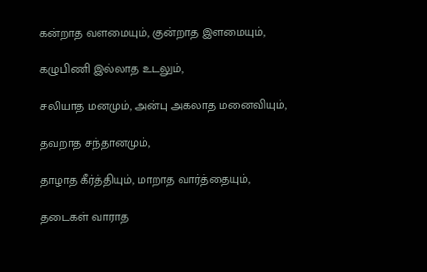கன்றாத வளமையும், குன்றாத இளமையும்,

கழுபிணி இல்லாத உடலும்,

சலியாத மனமும், அன்பு அகலாத மனைவியும்,

தவறாத சந்தானமும்,

தாழாத கீர்த்தியும், மாறாத வார்த்தையும்,

தடைகள் வாராத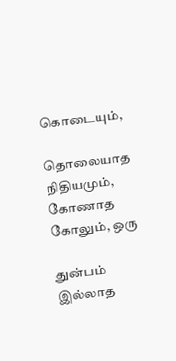கொடையும்,

தொலையாத நிதியமும், கோணாத கோலும், ஒரு

துன்பம் இல்லாத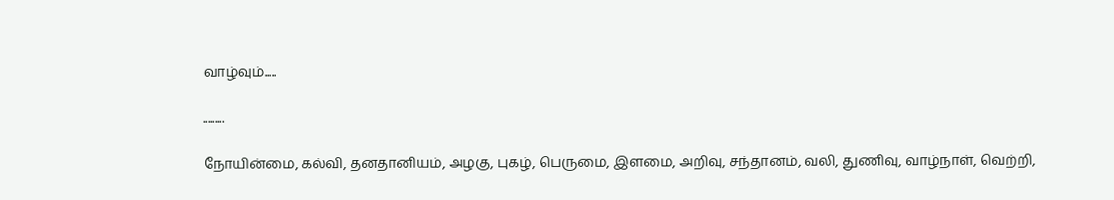வாழ்வும்.....

.........

நோயின்மை, கல்வி, தனதானியம், அழகு, புகழ், பெருமை, இளமை, அறிவு, சந்தானம், வலி, துணிவு, வாழ்நாள், வெற்றி,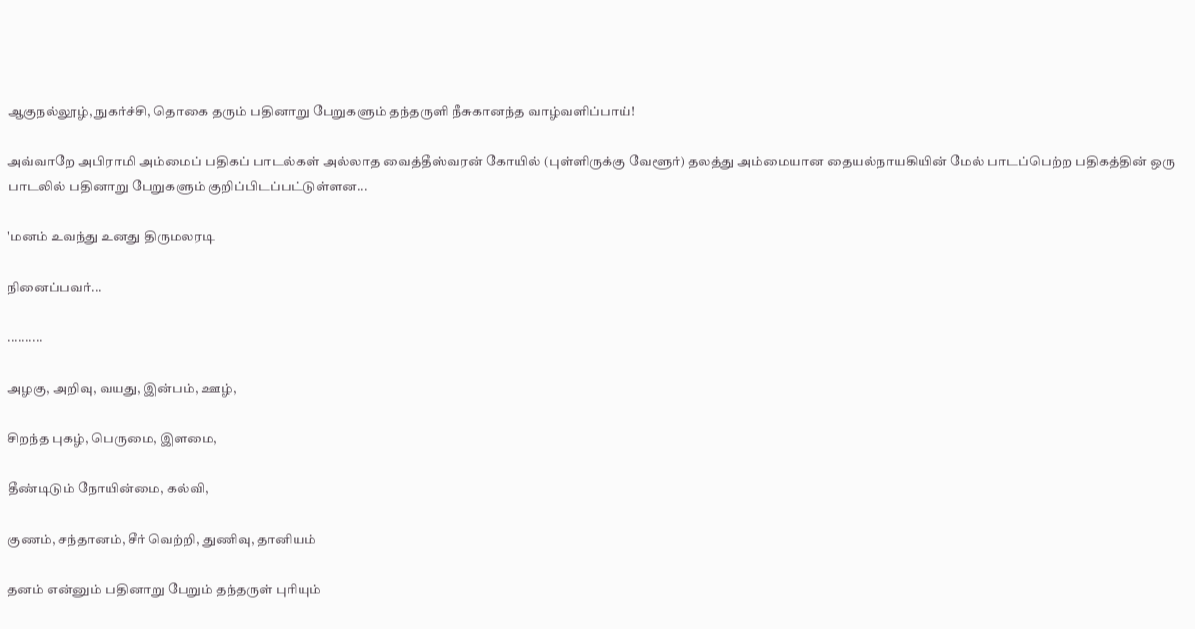ஆகுநல்லூழ், நுகர்ச்சி, தொகை தரும் பதினாறு பேறுகளும் தந்தருளி நீசுகானந்த வாழ்வளிப்பாய்!

அவ்வாறே அபிராமி அம்மைப் பதிகப் பாடல்கள் அல்லாத வைத்தீஸ்வரன் கோயில் (புள்ளிருக்கு வேளூர்) தலத்து அம்மையான தையல்நாயகியின் மேல் பாடப்பெற்ற பதிகத்தின் ஒரு பாடலில் பதினாறு பேறுகளும் குறிப்பிடப்பட்டுள்ளன...

'மனம் உவந்து உனது திருமலரடி

நினைப்பவர்...

..........

அழகு, அறிவு, வயது, இன்பம், ஊழ்,

சிறந்த புகழ், பெருமை, இளமை,

தீண்டிடும் நோயின்மை, கல்வி,

குணம், சந்தானம், சீர் வெற்றி, துணிவு, தானியம்

தனம் என்னும் பதினாறு பேறும் தந்தருள் புரியும்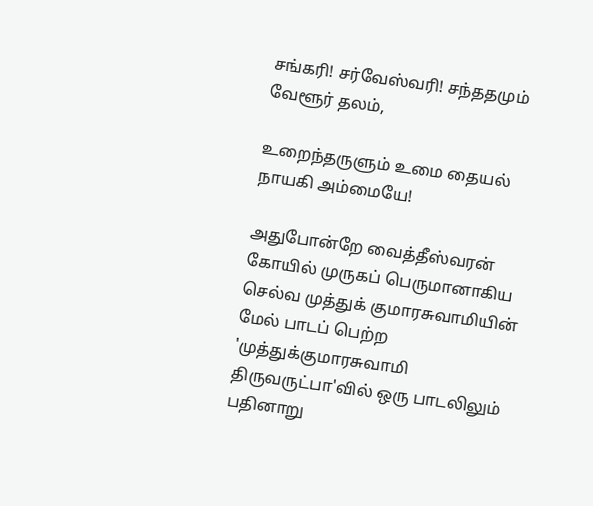சங்கரி! சர்வேஸ்வரி! சந்ததமும் வேளூர் தலம்,

உறைந்தருளும் உமை தையல் நாயகி அம்மையே!

அதுபோன்றே வைத்தீஸ்வரன் கோயில் முருகப் பெருமானாகிய செல்வ முத்துக் குமாரசுவாமியின் மேல் பாடப் பெற்ற 'முத்துக்குமாரசுவாமி திருவருட்பா'வில் ஒரு பாடலிலும் பதினாறு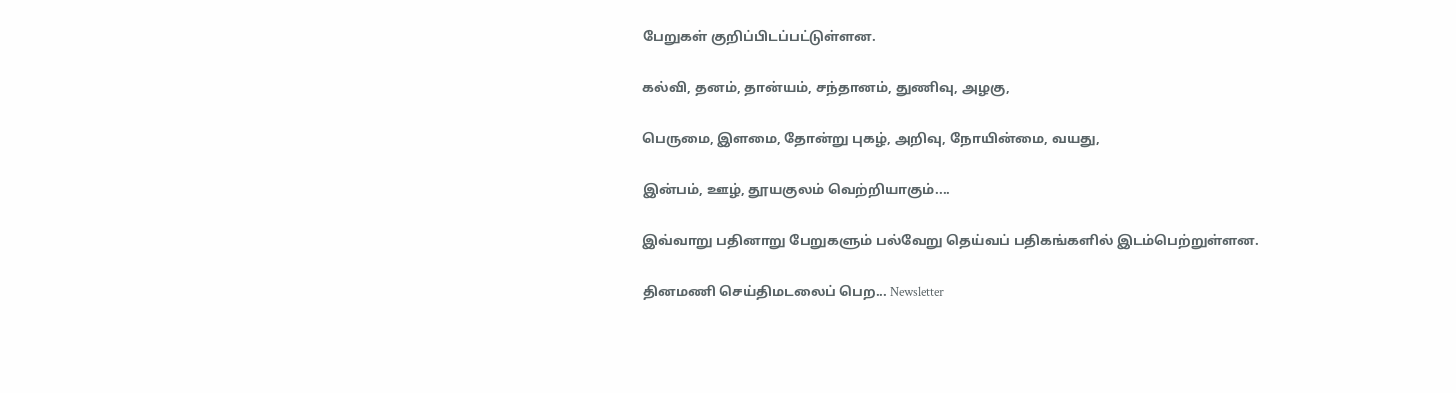பேறுகள் குறிப்பிடப்பட்டுள்ளன.

கல்வி, தனம், தான்யம், சந்தானம், துணிவு, அழகு,

பெருமை, இளமை, தோன்று புகழ், அறிவு, நோயின்மை, வயது,

இன்பம், ஊழ், தூயகுலம் வெற்றியாகும்....

இவ்வாறு பதினாறு பேறுகளும் பல்வேறு தெய்வப் பதிகங்களில் இடம்பெற்றுள்ளன.

தினமணி செய்திமடலைப் பெற... Newsletter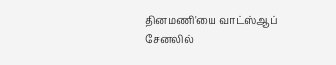தினமணி'யை வாட்ஸ்ஆப் சேனலில்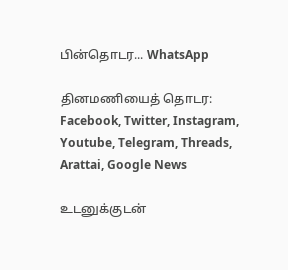பின்தொடர... WhatsApp

தினமணியைத் தொடர: Facebook, Twitter, Instagram, Youtube, Telegram, Threads, Arattai, Google News

உடனுக்குடன்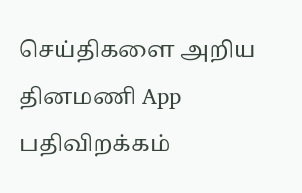செய்திகளை அறிய தினமணி App பதிவிறக்கம்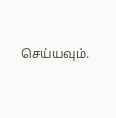செய்யவும்.